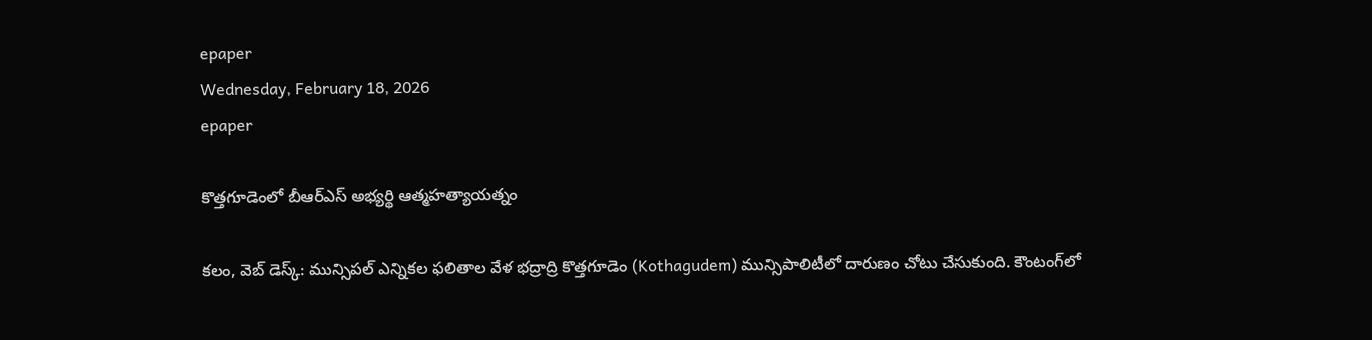epaper
Wednesday, February 18, 2026
epaper

కొత్తగూడెంలో బీఆర్ఎస్ అభ్య‌ర్థి ఆత్మ‌హ‌త్యాయ‌త్నం

క‌లం, వెబ్ డెస్క్‌: మున్సిప‌ల్ ఎన్నిక‌ల ఫ‌లితాల వేళ భద్రాద్రి కొత్తగూడెం (Kothagudem) మున్సిపాలిటీలో దారుణం చోటు చేసుకుంది. కౌంటంగ్‌లో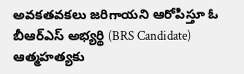అవ‌క‌త‌వ‌క‌లు జ‌రిగాయ‌ని ఆరోపిస్తూ ఓ బీఆర్ఎస్ అభ్యర్థి (BRS Candidate) ఆత్మహత్య‌కు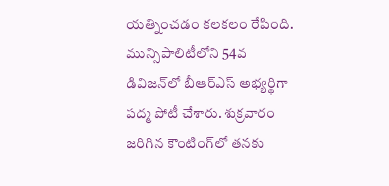య‌త్నించ‌డం క‌ల‌క‌లం రేపింది. మున్సిపాలిటీలోని 54వ డివిజ‌న్‌లో బీఆర్ఎస్ అభ్య‌ర్థిగా ప‌ద్మ పోటీ చేశారు. శుక్ర‌వారం జరిగిన కౌంటింగ్‌లో త‌న‌కు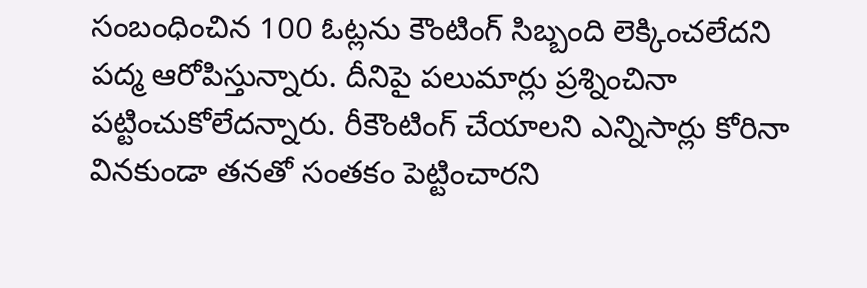సంబంధించిన 100 ఓట్ల‌ను కౌంటింగ్ సిబ్బంది లెక్కించ‌లేద‌ని ప‌ద్మ ఆరోపిస్తున్నారు. దీనిపై ప‌లుమార్లు ప్ర‌శ్నించినా ప‌ట్టించుకోలేద‌న్నారు. రీకౌంటింగ్ చేయాల‌ని ఎన్నిసార్లు కోరినా విన‌కుండా త‌న‌తో సంత‌కం పెట్టించార‌ని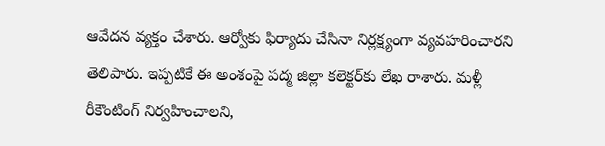ఆవేద‌న వ్య‌క్తం చేశారు. ఆర్వోకు ఫిర్యాదు చేసినా నిర్ల‌క్ష్యంగా వ్య‌వ‌హ‌రించార‌ని తెలిపారు. ఇప్ప‌టికే ఈ అంశంపై ప‌ద్మ జిల్లా క‌లెక్ట‌ర్‌కు లేఖ రాశారు. మ‌ళ్లీ రీకౌంటింగ్ నిర్వ‌హించాల‌ని,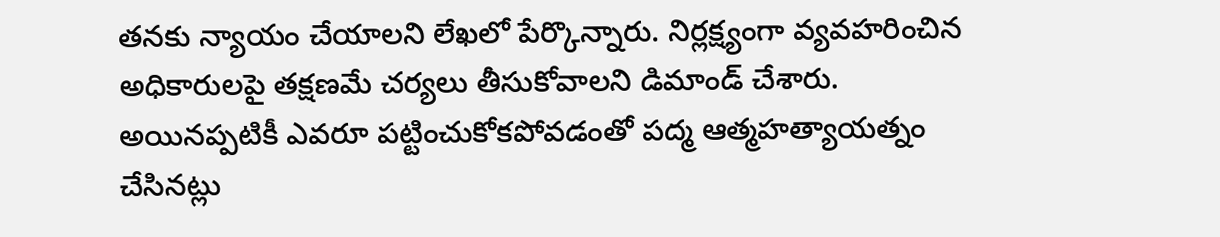త‌న‌కు న్యాయం చేయాల‌ని లేఖ‌లో పేర్కొన్నారు. నిర్ల‌క్ష్యంగా వ్య‌వ‌హ‌రించిన అధికారుల‌పై త‌క్ష‌ణ‌మే చ‌ర్య‌లు తీసుకోవాల‌ని డిమాండ్ చేశారు. అయిన‌ప్ప‌టికీ ఎవ‌రూ ప‌ట్టించుకోక‌పోవ‌డంతో ప‌ద్మ ఆత్మ‌హ‌త్యాయ‌త్నం చేసిన‌ట్లు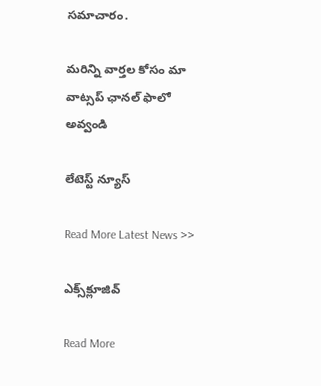స‌మాచారం.

మ‌రిన్ని వార్త‌ల కోసం మా వాట్స‌ప్ ఛాన‌ల్ ఫాలో అవ్వండి

లేటెస్ట్ న్యూస్‌

Read More Latest News >>

ఎక్స్‌క్లూజివ్‌

Read More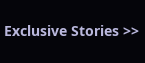Exclusive Stories >>